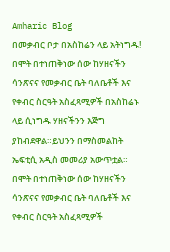Amharic Blog
በመቃብር ቦታ በአስከሬን ላይ አትነግዱ!
በሞት በተነጠቅነው ሰው ከሃዘናችን ሳንጽናና የመቃብር ቤት ባለቤቶች እና የቀብር ስርዓት አስፈጻሚዎች በአስከሬኑ ላይ ሲነግዱ ሃዘናችንን እጅግ ያከብደዋል።ይህንን በማስመልከት ኤፍቲሲ አዲስ መመሪያ አውጥቷል።
በሞት በተነጠቅነው ሰው ከሃዘናችን ሳንጽናና የመቃብር ቤት ባለቤቶች እና የቀብር ስርዓት አስፈጻሚዎች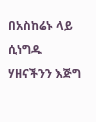በአስከሬኑ ላይ ሲነግዱ ሃዘናችንን እጅግ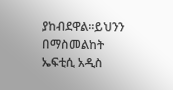ያከብደዋል።ይህንን በማስመልከት ኤፍቲሲ አዲስ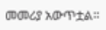መመሪያ አውጥቷል።